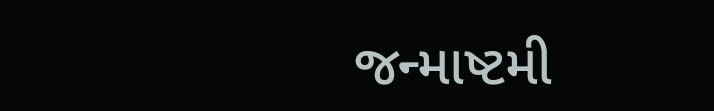જન્માષ્ટમી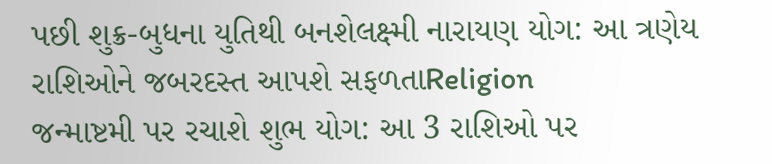પછી શુક્ર-બુધના યુતિથી બનશેલક્ષ્મી નારાયણ યોગ: આ ત્રણેય રાશિઓને જબરદસ્ત આપશે સફળતાReligion
જન્માષ્ટમી પર રચાશે શુભ યોગ: આ 3 રાશિઓ પર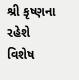શ્રી કૃષ્ણના રહેશે વિશેષ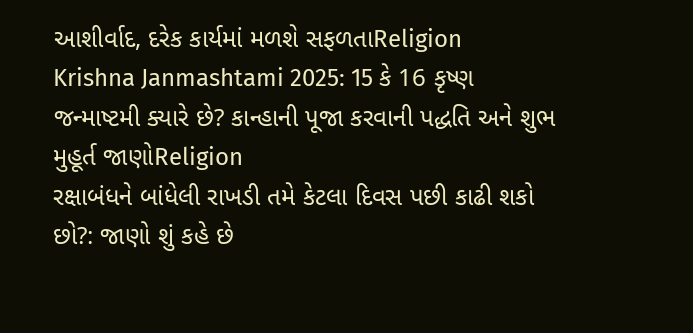આશીર્વાદ, દરેક કાર્યમાં મળશે સફળતાReligion
Krishna Janmashtami 2025: 15 કે 16 કૃષ્ણ જન્માષ્ટમી ક્યારે છે? કાન્હાની પૂજા કરવાની પદ્ધતિ અને શુભ મુહૂર્ત જાણોReligion
રક્ષાબંધને બાંધેલી રાખડી તમે કેટલા દિવસ પછી કાઢી શકો છો?: જાણો શું કહે છે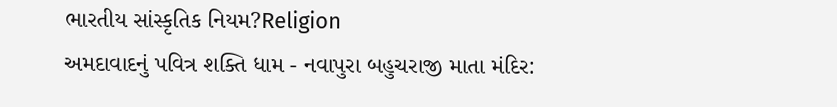ભારતીય સાંસ્કૃતિક નિયમ?Religion
અમદાવાદનું પવિત્ર શક્તિ ધામ - નવાપુરા બહુચરાજી માતા મંદિર: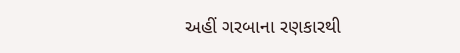અહીં ગરબાના રણકારથી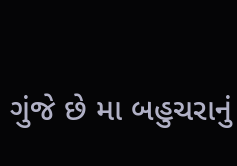ગુંજે છે મા બહુચરાનું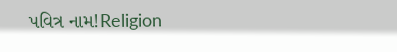પવિત્ર નામ!Religion